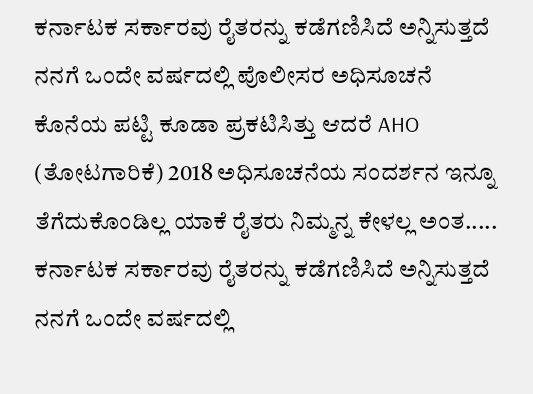ಕರ್ನಾಟಕ ಸರ್ಕಾರವು ರೈತರನ್ನು ಕಡೆಗಣಿಸಿದೆ ಅನ್ನಿಸುತ್ತದೆ ನನಗೆ ಒಂದೇ ವರ್ಷದಲ್ಲಿ ಪೊಲೀಸರ ಅಧಿಸೂಚನೆ ಕೊನೆಯ ಪಟ್ಟಿ ಕೂಡಾ ಪ್ರಕಟಿಸಿತ್ತು ಆದರೆ AHO (ತೋಟಗಾರಿಕೆ) 2018 ಅಧಿಸೂಚನೆಯ ಸಂದರ್ಶನ ಇನ್ನೂ ತೆಗೆದುಕೊಂಡಿಲ್ಲ ಯಾಕೆ ರೈತರು ನಿಮ್ಮನ್ನ ಕೇಳಲ್ಲ ಅಂತ.....
ಕರ್ನಾಟಕ ಸರ್ಕಾರವು ರೈತರನ್ನು ಕಡೆಗಣಿಸಿದೆ ಅನ್ನಿಸುತ್ತದೆ ನನಗೆ ಒಂದೇ ವರ್ಷದಲ್ಲಿ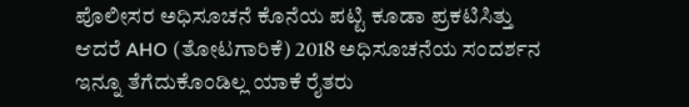ಪೊಲೀಸರ ಅಧಿಸೂಚನೆ ಕೊನೆಯ ಪಟ್ಟಿ ಕೂಡಾ ಪ್ರಕಟಿಸಿತ್ತು ಆದರೆ AHO (ತೋಟಗಾರಿಕೆ) 2018 ಅಧಿಸೂಚನೆಯ ಸಂದರ್ಶನ ಇನ್ನೂ ತೆಗೆದುಕೊಂಡಿಲ್ಲ ಯಾಕೆ ರೈತರು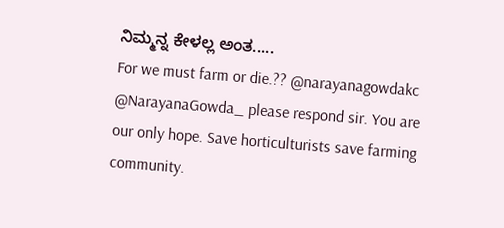ನಿಮ್ಮನ್ನ ಕೇಳಲ್ಲ ಅಂತ.....
For we must farm or die.?? @narayanagowdakc @NarayanaGowda_ please respond sir. You are our only hope. Save horticulturists save farming community.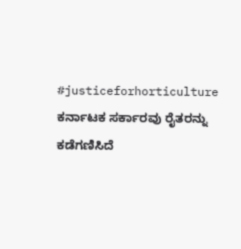#justiceforhorticulture
ಕರ್ನಾಟಕ ಸರ್ಕಾರವು ರೈತರನ್ನು ಕಡೆಗಣಿಸಿದೆ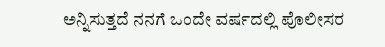ಅನ್ನಿಸುತ್ತದೆ ನನಗೆ ಒಂದೇ ವರ್ಷದಲ್ಲಿ ಪೊಲೀಸರ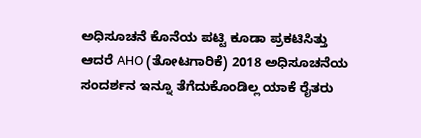ಅಧಿಸೂಚನೆ ಕೊನೆಯ ಪಟ್ಟಿ ಕೂಡಾ ಪ್ರಕಟಿಸಿತ್ತು ಆದರೆ AHO (ತೋಟಗಾರಿಕೆ) 2018 ಅಧಿಸೂಚನೆಯ ಸಂದರ್ಶನ ಇನ್ನೂ ತೆಗೆದುಕೊಂಡಿಲ್ಲ ಯಾಕೆ ರೈತರು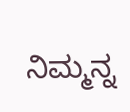ನಿಮ್ಮನ್ನ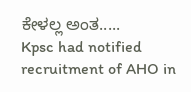ಕೇಳಲ್ಲ ಅಂತ.....
Kpsc had notified recruitment of AHO in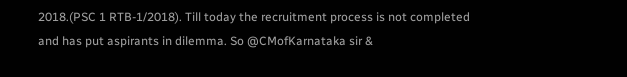2018.(PSC 1 RTB-1/2018). Till today the recruitment process is not completed and has put aspirants in dilemma. So @CMofKarnataka sir &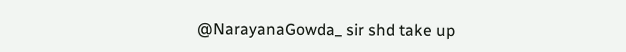@NarayanaGowda_ sir shd take up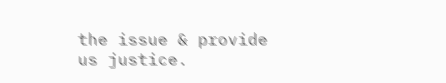the issue & provide us justice.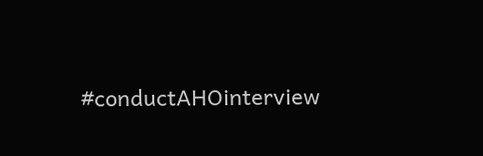#conductAHOinterview